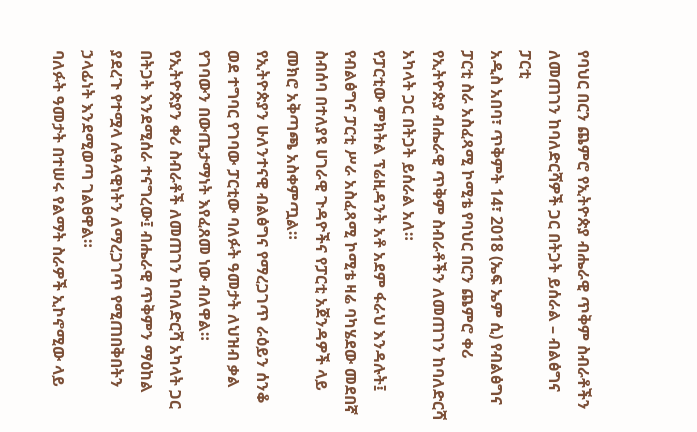የባህር በርን ጨምሮ የኢትዮጵያ ብሔራዊ ጥቅም ስብራቶችን ለመጠገን ከባለድርሻዎች ጋር በትጋት ይሰራል – ብልፅግና ፓርቲ
አዲስ አበባ፣ ጥቅምት 14፣ 2018 (ኤፍ ኤም ሲ) የብልፅግና ፓርቲ ስራ አስፈጻሚ ኮሚቴ የባህር በርን ጨምሮ ቀሪ የኢትዮጵያ ብሔራዊ ጥቅም ስብራቶችን ለመጠገን ከባለድርሻ አካላት ጋር በትጋት ይሰራል አለ።
የፓርቲው ምክትል ፕሬዚዳንት አቶ አደም ፋራህ እንዳሉት፤ የብልፅግና ፓርቲ ሥራ አስፈጻሚ ኮሚቴ ዛሬ ባካሄደው መደበኛ ስብሰባ በተለያዩ ሀገራዊ ጉዳዮችና የፓርቲ አጀንዳዎች ላይ መክሮ አቅጣጫ አስቀምጧል።
የኢትዮጵያን ሁለንተናዊ ብልፅግና የማረጋገጥ ራዕይን ሰንቆ ወደ ተግባር የገባው ፓርቲው ባለፉት ዓመታት ለህዝብ ቃል የገባውን በውጤታማነት እየፈጸመ ነው ብለዋል።
የኢትዮጵያን ቀሪ ስብራቶች ለመጠገን ከባለድርሻ አካላት ጋር በትጋት እንደሚሰራ ተናግረው፤ ብሔራዊ ጥቅምን ማዕከል ያደረጉ የተሟላ ሉዓላዊነትን ለማረጋገጥ የሚጠበቅበትን ኃላፊነት እንደሚወጣ ገልፀዋል።
ባለፉት ዓመታት በተሠሩ የልማት ስራዎች ኢኮኖሚው ላይ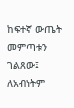ከፍተኛ ውጤት መምጣቱን ገልጸው፤ ለአብነትም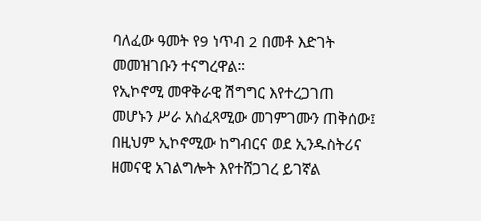ባለፈው ዓመት የ9 ነጥብ 2 በመቶ እድገት መመዝገቡን ተናግረዋል።
የኢኮኖሚ መዋቅራዊ ሽግግር እየተረጋገጠ መሆኑን ሥራ አስፈጻሚው መገምገሙን ጠቅሰው፤ በዚህም ኢኮኖሚው ከግብርና ወደ ኢንዱስትሪና ዘመናዊ አገልግሎት እየተሸጋገረ ይገኛል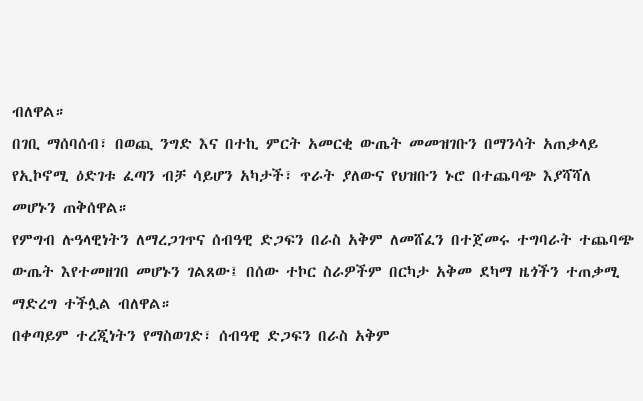ብለዋል።
በገቢ ማሰባሰብ፣ በወጪ ንግድ እና በተኪ ምርት አመርቂ ውጤት መመዝገቡን በማንሳት አጠቃላይ የኢኮኖሚ ዕድገቱ ፈጣን ብቻ ሳይሆን አካታች፣ ጥራት ያለውና የህዝቡን ኑሮ በተጨባጭ እያሻሻለ መሆኑን ጠቅሰዋል።
የምግብ ሉዓላዊነትን ለማረጋገጥና ሰብዓዊ ድጋፍን በራስ አቅም ለመሸፈን በተጀመሩ ተግባራት ተጨባጭ ውጤት እየተመዘገበ መሆኑን ገልጸው፤ በሰው ተኮር ስራዎችም በርካታ አቅመ ደካማ ዜጎችን ተጠቃሚ ማድረግ ተችሏል ብለዋል።
በቀጣይም ተረጂነትን የማስወገድ፣ ሰብዓዊ ድጋፍን በራስ አቅም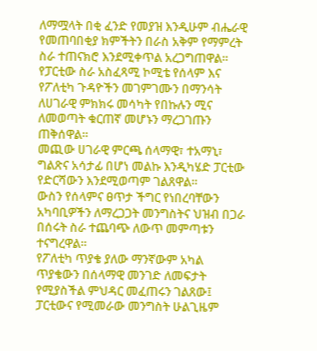ለማሟላት በቂ ፈንድ የመያዝ እንዲሁም ብሔራዊ የመጠባበቂያ ክምችትን በራስ አቅም የማምረት ስራ ተጠናክሮ እንደሚቀጥል አረጋግጠዋል።
የፓርቲው ስራ አስፈጻሚ ኮሚቴ የሰላም እና የፖለቲካ ጉዳዮችን መገምገሙን በማንሳት ለሀገራዊ ምክክሩ መሳካት የበኩሉን ሚና ለመወጣት ቁርጠኛ መሆኑን ማረጋገጡን ጠቅሰዋል።
መጪው ሀገራዊ ምርጫ ሰላማዊ፣ ተአማኒ፣ ግልጽና አሳታፊ በሆነ መልኩ እንዲካሄድ ፓርቲው የድርሻውን እንደሚወጣም ገልጸዋል።
ውስን የሰላምና ፀጥታ ችግር የነበረባቸውን አካባቢዎችን ለማረጋጋት መንግስትና ህዝብ በጋራ በሰሩት ስራ ተጨባጭ ለውጥ መምጣቱን ተናግረዋል።
የፖለቲካ ጥያቄ ያለው ማንኛውም አካል ጥያቄውን በሰላማዊ መንገድ ለመፍታት የሚያስችል ምህዳር መፈጠሩን ገልጸው፤ ፓርቲውና የሚመራው መንግስት ሁልጊዜም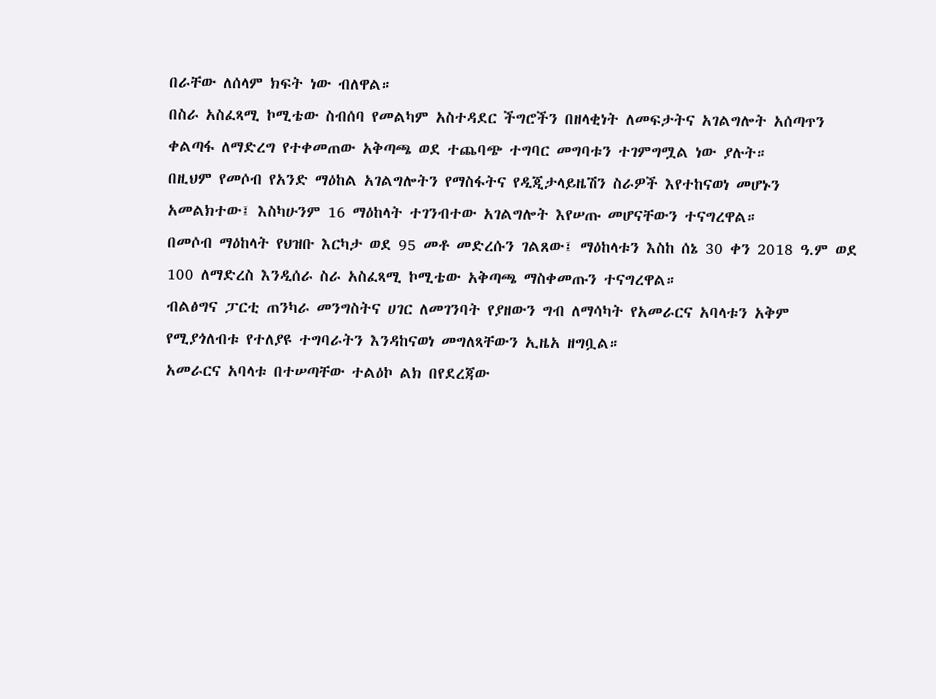በራቸው ለሰላም ክፍት ነው ብለዋል።
በስራ አስፈጻሚ ኮሚቴው ስብሰባ የመልካም አስተዳደር ችግሮችን በዘላቂነት ለመፍታትና አገልግሎት አሰጣጥን ቀልጣፋ ለማድረግ የተቀመጠው አቅጣጫ ወደ ተጨባጭ ተግባር መግባቱን ተገምግሟል ነው ያሉት።
በዚህም የመሶብ የአንድ ማዕከል አገልግሎትን የማስፋትና የዲጂታላይዜሽን ስራዎች እየተከናወነ መሆኑን አመልክተው፤ እስካሁንም 16 ማዕከላት ተገንብተው አገልግሎት እየሠጡ መሆናቸውን ተናግረዋል።
በመሶብ ማዕከላት የህዝቡ እርካታ ወደ 95 መቶ መድረሱን ገልጸው፤ ማዕከላቱን እስከ ሰኔ 30 ቀን 2018 ዓ.ም ወደ 100 ለማድረስ እንዲሰራ ስራ አስፈጻሚ ኮሚቴው አቅጣጫ ማስቀመጡን ተናግረዋል።
ብልፅግና ፓርቲ ጠንካራ መንግስትና ሀገር ለመገንባት የያዘውን ግብ ለማሳካት የአመራርና አባላቱን አቅም የሚያጎለብቱ የተለያዩ ተግባራትን እንዳከናወነ መግለጻቸውን ኢዜአ ዘግቧል።
አመራርና አባላቱ በተሠጣቸው ተልዕኮ ልክ በየደረጃው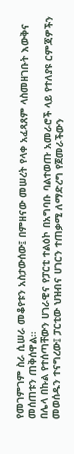የመገምገም ስራ ሲሠራ መቆየቱን አስታውሰው፤ በምዘናው መሠረት የላቀ አፈጻጸም ላስመዘገቡት እውቅና መሰጠቱን ጠቅሰዋል።
በሌላ በኩል የተሰጣቸውን ሀገራዊና የፓርቲ ተልዕኮ በአግባቡ ባልተወጡ አመራሮች ላይ የተለያዩ ርምጃዎችን መወሰዱን ተናግረው፤ ፓርቲው ህዝብና ሀገርን ተጠቃሚ ለማድረግ የጀመራችውን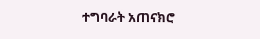ተግባራት አጠናክሮ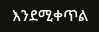እንደሚቀጥል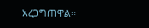አረጋግጠዋል።